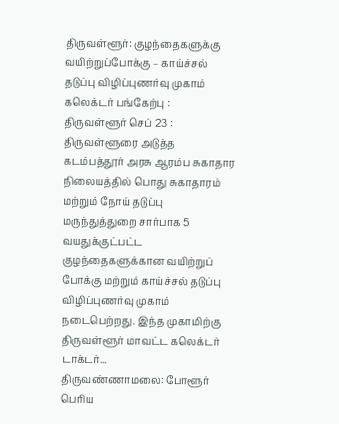திருவள்ளூர்: குழந்தைகளுக்கு வயிற்றுப்போக்கு – காய்ச்சல் தடுப்பு விழிப்புணர்வு முகாம் கலெக்டர் பங்கேற்பு :
திருவள்ளூர் செப் 23 :
திருவள்ளூரை அடுத்த கடம்பத்தூர் அரசு ஆரம்ப சுகாதார நிலையத்தில் பொது சுகாதாரம் மற்றும் நோய் தடுப்பு மருந்துத்துறை சார்பாக 5 வயதுக்குட்பட்ட குழந்தைகளுக்கான வயிற்றுப் போக்கு மற்றும் காய்ச்சல் தடுப்பு விழிப்புணர்வு முகாம் நடைபெற்றது. இந்த முகாமிற்கு திருவள்ளூர் மாவட்ட கலெக்டர் டாக்டர்...
திருவண்ணாமலை: போளூர் பெரிய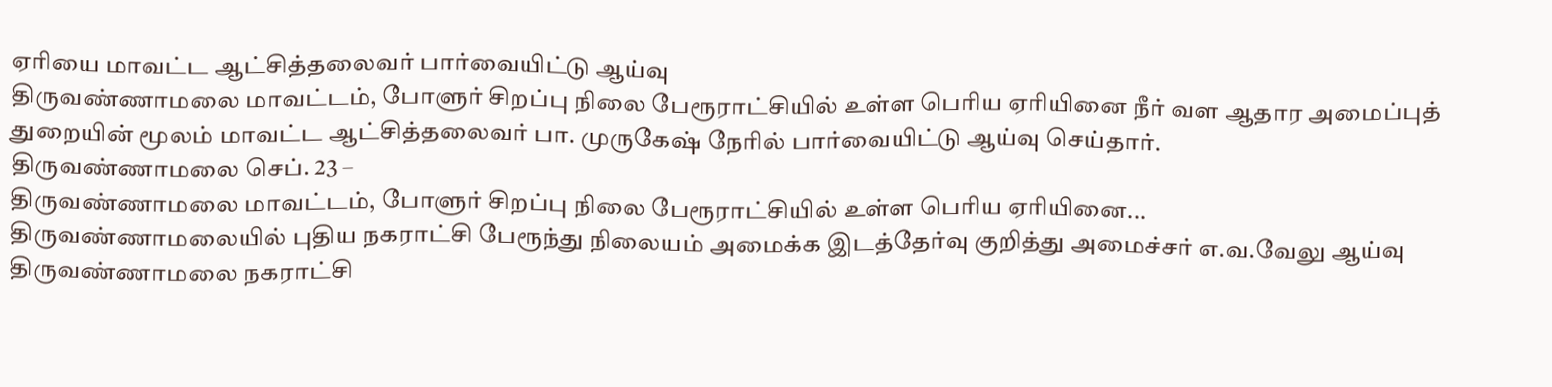ஏரியை மாவட்ட ஆட்சித்தலைவர் பார்வையிட்டு ஆய்வு
திருவண்ணாமலை மாவட்டம், போளுர் சிறப்பு நிலை பேரூராட்சியில் உள்ள பெரிய ஏரியினை நீர் வள ஆதார அமைப்புத் துறையின் மூலம் மாவட்ட ஆட்சித்தலைவர் பா. முருகேஷ் நேரில் பார்வையிட்டு ஆய்வு செய்தார்.
திருவண்ணாமலை செப். 23 –
திருவண்ணாமலை மாவட்டம், போளுர் சிறப்பு நிலை பேரூராட்சியில் உள்ள பெரிய ஏரியினை...
திருவண்ணாமலையில் புதிய நகராட்சி பேரூந்து நிலையம் அமைக்க இடத்தேர்வு குறித்து அமைச்சர் எ.வ.வேலு ஆய்வு
திருவண்ணாமலை நகராட்சி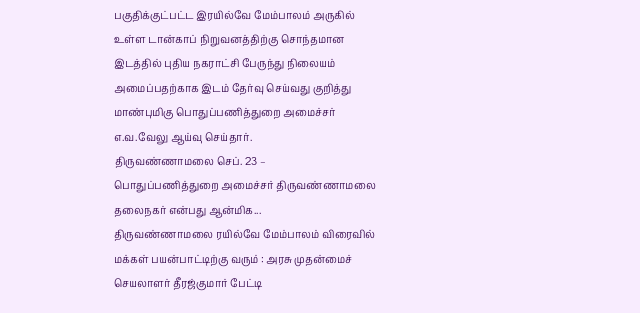பகுதிக்குட்பட்ட இரயில்வே மேம்பாலம் அருகில் உள்ள டான்காப் நிறுவனத்திற்கு சொந்தமான இடத்தில் புதிய நகராட்சி பேருந்து நிலையம் அமைப்பதற்காக இடம் தேர்வு செய்வது குறித்து மாண்புமிகு பொதுப்பணித்துறை அமைச்சர் எ.வ.வேலு ஆய்வு செய்தார்.
திருவண்ணாமலை செப். 23 –
பொதுப்பணித்துறை அமைச்சர் திருவண்ணாமலை தலைநகர் என்பது ஆன்மிக...
திருவண்ணாமலை ரயில்வே மேம்பாலம் விரைவில் மக்கள் பயன்பாட்டிற்கு வரும் : அரசு முதன்மைச் செயலாளர் தீரஜ்குமார் பேட்டி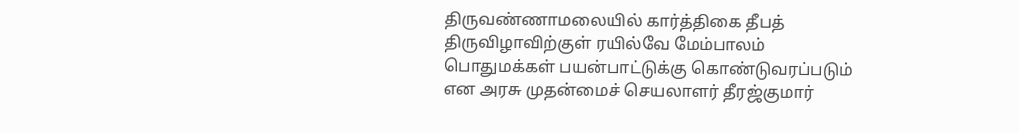திருவண்ணாமலையில் கார்த்திகை தீபத் திருவிழாவிற்குள் ரயில்வே மேம்பாலம் பொதுமக்கள் பயன்பாட்டுக்கு கொண்டுவரப்படும் என அரசு முதன்மைச் செயலாளர் தீரஜ்குமார்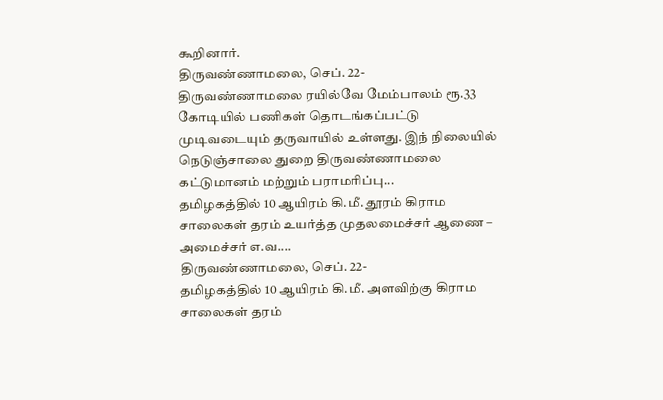கூறினார்.
திருவண்ணாமலை, செப். 22-
திருவண்ணாமலை ரயில்வே மேம்பாலம் ரூ.33 கோடியில் பணிகள் தொடங்கப்பட்டு முடிவடையும் தருவாயில் உள்ளது. இந் நிலையில் நெடுஞ்சாலை துறை திருவண்ணாமலை கட்டுமானம் மற்றும் பராமரிப்பு...
தமிழகத்தில் 10 ஆயிரம் கி.மீ. தூரம் கிராம சாலைகள் தரம் உயர்த்த முதலமைச்சர் ஆணை – அமைச்சர் எ.வ....
திருவண்ணாமலை, செப். 22-
தமிழகத்தில் 10 ஆயிரம் கி.மீ. அளவிற்கு கிராம சாலைகள் தரம்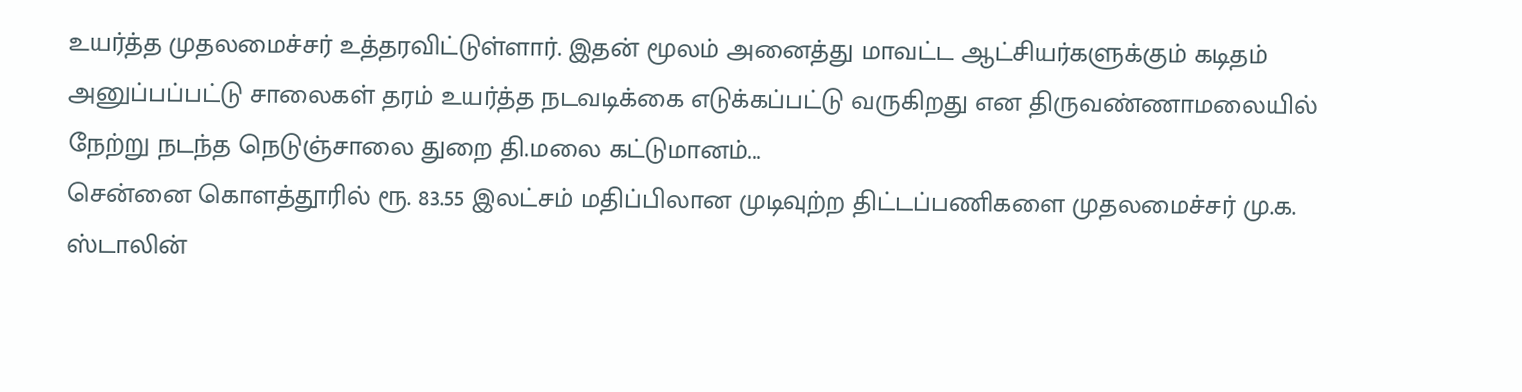உயர்த்த முதலமைச்சர் உத்தரவிட்டுள்ளார். இதன் மூலம் அனைத்து மாவட்ட ஆட்சியர்களுக்கும் கடிதம் அனுப்பப்பட்டு சாலைகள் தரம் உயர்த்த நடவடிக்கை எடுக்கப்பட்டு வருகிறது என திருவண்ணாமலையில் நேற்று நடந்த நெடுஞ்சாலை துறை தி.மலை கட்டுமானம்...
சென்னை கொளத்தூரில் ரூ. 83.55 இலட்சம் மதிப்பிலான முடிவுற்ற திட்டப்பணிகளை முதலமைச்சர் மு.க. ஸ்டாலின்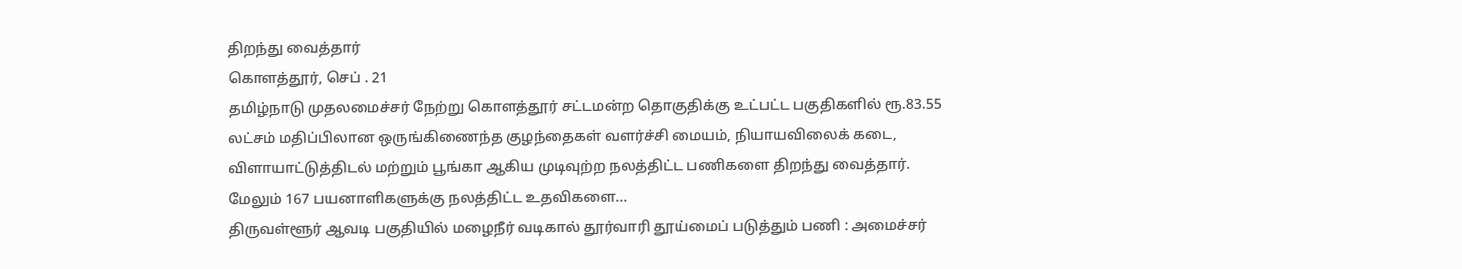திறந்து வைத்தார்
கொளத்தூர், செப் . 21
தமிழ்நாடு முதலமைச்சர் நேற்று கொளத்தூர் சட்டமன்ற தொகுதிக்கு உட்பட்ட பகுதிகளில் ரூ.83.55 லட்சம் மதிப்பிலான ஒருங்கிணைந்த குழந்தைகள் வளர்ச்சி மையம், நியாயவிலைக் கடை, விளாயாட்டுத்திடல் மற்றும் பூங்கா ஆகிய முடிவுற்ற நலத்திட்ட பணிகளை திறந்து வைத்தார். மேலும் 167 பயனாளிகளுக்கு நலத்திட்ட உதவிகளை...
திருவள்ளூர் ஆவடி பகுதியில் மழைநீர் வடிகால் தூர்வாரி தூய்மைப் படுத்தும் பணி : அமைச்சர்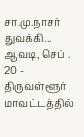சா.மு.நாசர் துவக்கி...
ஆவடி, செப் . 20 -
திருவள்ளூர் மாவட்டத்தில்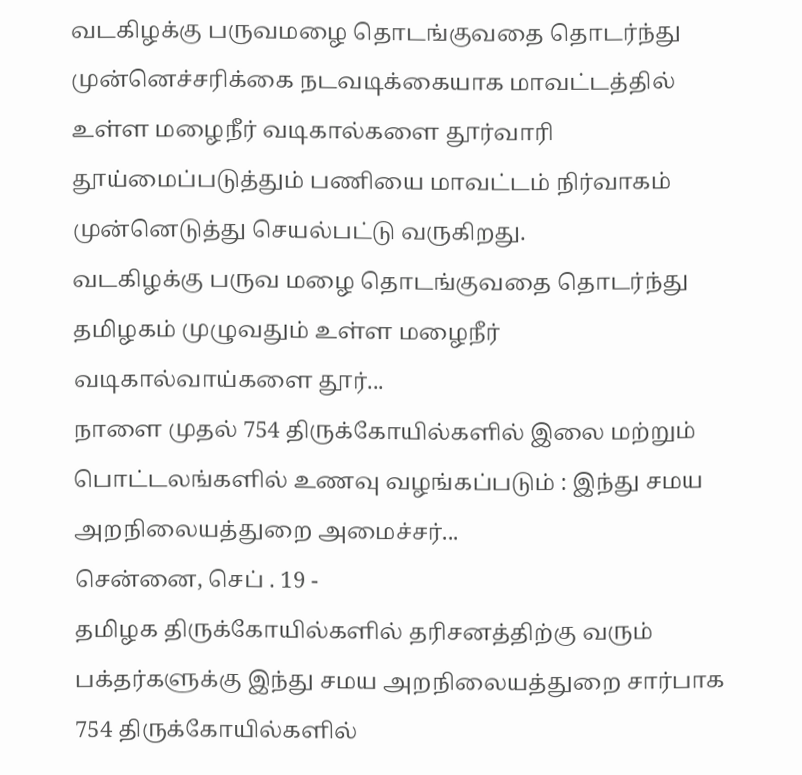வடகிழக்கு பருவமழை தொடங்குவதை தொடர்ந்து முன்னெச்சரிக்கை நடவடிக்கையாக மாவட்டத்தில் உள்ள மழைநீர் வடிகால்களை தூர்வாரி தூய்மைப்படுத்தும் பணியை மாவட்டம் நிர்வாகம் முன்னெடுத்து செயல்பட்டு வருகிறது.
வடகிழக்கு பருவ மழை தொடங்குவதை தொடர்ந்து தமிழகம் முழுவதும் உள்ள மழைநீர் வடிகால்வாய்களை தூர்...
நாளை முதல் 754 திருக்கோயில்களில் இலை மற்றும் பொட்டலங்களில் உணவு வழங்கப்படும் : இந்து சமய அறநிலையத்துறை அமைச்சர்...
சென்னை, செப் . 19 -
தமிழக திருக்கோயில்களில் தரிசனத்திற்கு வரும் பக்தர்களுக்கு இந்து சமய அறநிலையத்துறை சார்பாக 754 திருக்கோயில்களில்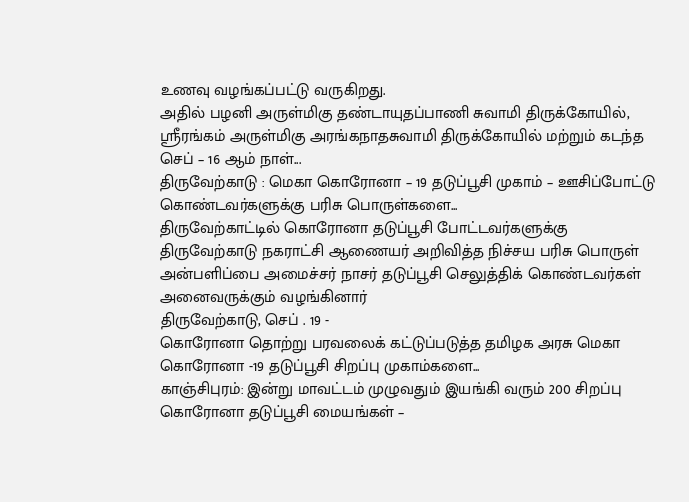உணவு வழங்கப்பட்டு வருகிறது.
அதில் பழனி அருள்மிகு தண்டாயுதப்பாணி சுவாமி திருக்கோயில், ஸ்ரீரங்கம் அருள்மிகு அரங்கநாதசுவாமி திருக்கோயில் மற்றும் கடந்த செப் – 16 ஆம் நாள்...
திருவேற்காடு : மெகா கொரோனா – 19 தடுப்பூசி முகாம் – ஊசிப்போட்டு கொண்டவர்களுக்கு பரிசு பொருள்களை...
திருவேற்காட்டில் கொரோனா தடுப்பூசி போட்டவர்களுக்கு திருவேற்காடு நகராட்சி ஆணையர் அறிவித்த நிச்சய பரிசு பொருள் அன்பளிப்பை அமைச்சர் நாசர் தடுப்பூசி செலுத்திக் கொண்டவர்கள் அனைவருக்கும் வழங்கினார்
திருவேற்காடு, செப் . 19 -
கொரோனா தொற்று பரவலைக் கட்டுப்படுத்த தமிழக அரசு மெகா கொரோனா -19 தடுப்பூசி சிறப்பு முகாம்களை...
காஞ்சிபுரம்: இன்று மாவட்டம் முழுவதும் இயங்கி வரும் 200 சிறப்பு கொரோனா தடுப்பூசி மையங்கள் –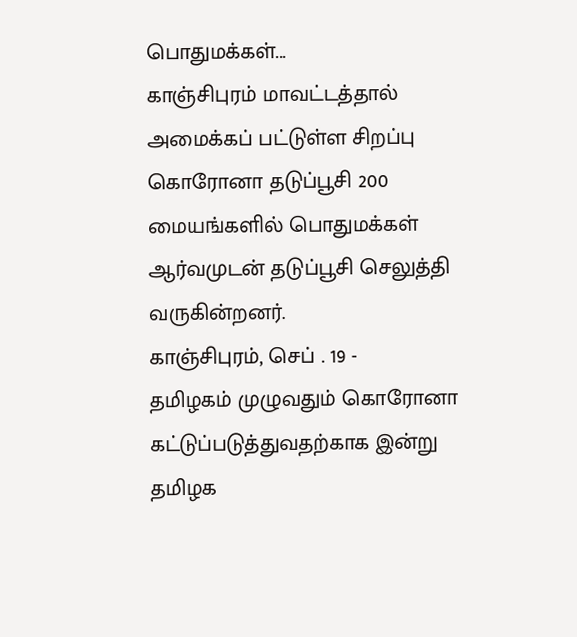பொதுமக்கள்...
காஞ்சிபுரம் மாவட்டத்தால் அமைக்கப் பட்டுள்ள சிறப்பு கொரோனா தடுப்பூசி 200 மையங்களில் பொதுமக்கள் ஆர்வமுடன் தடுப்பூசி செலுத்தி வருகின்றனர்.
காஞ்சிபுரம், செப் . 19 -
தமிழகம் முழுவதும் கொரோனா கட்டுப்படுத்துவதற்காக இன்று தமிழக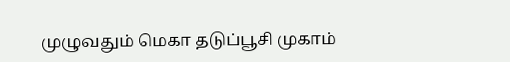முழுவதும் மெகா தடுப்பூசி முகாம்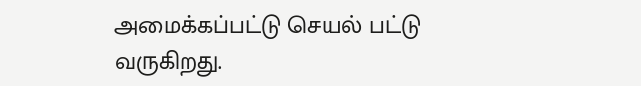அமைக்கப்பட்டு செயல் பட்டு வருகிறது.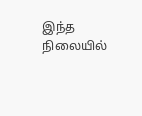இந்த நிலையில்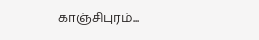காஞ்சிபுரம்...